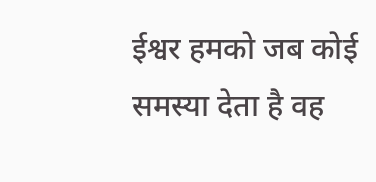ईश्वर हमको जब कोई समस्या देता है वह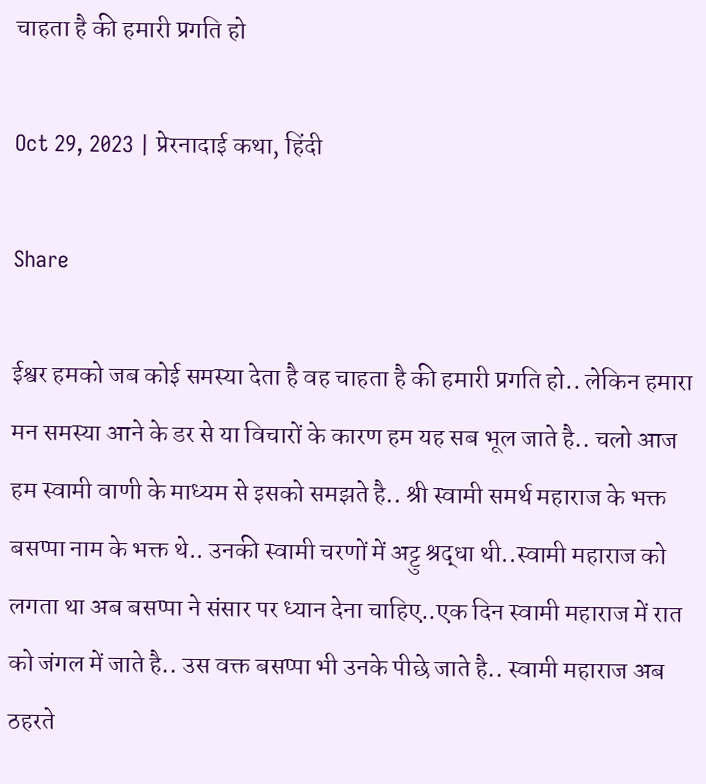चाहता है की हमारी प्रगति हो

Oct 29, 2023 | प्रेरनादाई कथा, हिंदी

Share

ईश्वर हमको जब कोई समस्या देता है वह चाहता है की हमारी प्रगति हो.. लेकिन हमारा मन समस्या आने के डर से या विचारों के कारण हम यह सब भूल जाते है.. चलो आज हम स्वामी वाणी के माध्यम से इसको समझते है.. श्री स्वामी समर्थ महाराज के भक्त बसप्पा नाम के भक्त थे.. उनकी स्वामी चरणों में अट्टु श्रद्धा थी..स्वामी महाराज को लगता था अब बसप्पा ने संसार पर ध्यान देना चाहिए..एक दिन स्वामी महाराज में रात को जंगल में जाते है.. उस वक्त बसप्पा भी उनके पीछे जाते है.. स्वामी महाराज अब ठहरते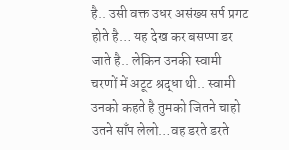है.. उसी वक्त उधर असंख्य सर्प प्रगट होते है… यह देख कर बसप्पा डर जाते है.. लेकिन उनकी स्वामी चरणों में अटूट श्रद्धा थी.. स्वामी उनको कहते है तुमको जितने चाहो उतने साँप लेलो…वह डरते डरते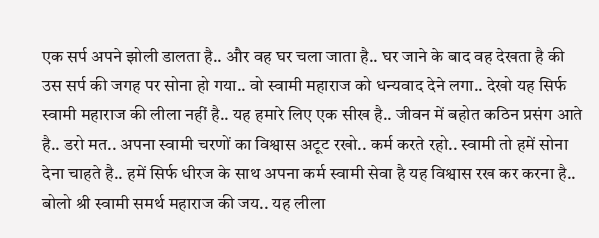एक सर्प अपने झोली डालता है.. और वह घर चला जाता है.. घर जाने के बाद वह देखता है की उस सर्प की जगह पर सोना हो गया.. वो स्वामी महाराज को धन्यवाद देने लगा.. देखो यह सिर्फ स्वामी महाराज की लीला नहीं है.. यह हमारे लिए एक सीख है.. जीवन में बहोत कठिन प्रसंग आते है.. डरो मत.. अपना स्वामी चरणों का विश्वास अटूट रखो.. कर्म करते रहो.. स्वामी तो हमें सोना देना चाहते है.. हमें सिर्फ धीरज के साथ अपना कर्म स्वामी सेवा है यह विश्वास रख कर करना है.. बोलो श्री स्वामी समर्थ महाराज की जय.. यह लीला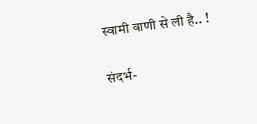स्वामी वाणी से ली है.. !

संदर्भ-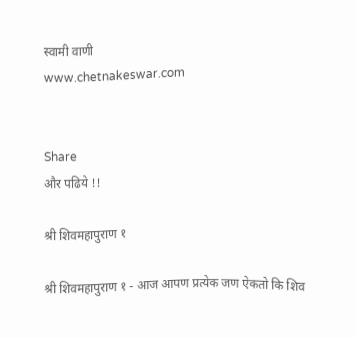स्वामी वाणी
www.chetnakeswar.com


Share
और पढिये !!

श्री शिवमहापुराण १

श्री शिवमहापुराण १ - आज आपण प्रत्येक जण ऐकतो कि शिव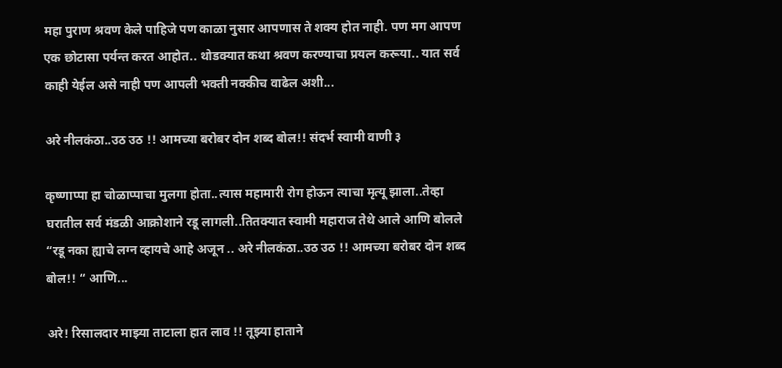महा पुराण श्रवण केले पाहिजे पण काळा नुसार आपणास ते शक्य होत नाही. पण मग आपण एक छोटासा पर्यन्त करत आहोत.. थोडक्यात कथा श्रवण करण्याचा प्रयत्न करूया.. यात सर्व काही येईल असे नाही पण आपली भक्ती नक्कीच वाढेल अशी...

अरे नीलकंठा..उठ उठ !! आमच्या बरोबर दोन शब्द बोल!! संदर्भ स्वामी वाणी ३

कृष्णाप्पा हा चोळाप्पाचा मुलगा होता..त्यास महामारी रोग होऊन त्याचा मृत्यू झाला..तेव्हा घरातील सर्व मंडळी आक्रोशाने रडू लागली..तितक्यात स्वामी महाराज तेथे आले आणि बोलले “रडू नका ह्याचे लग्न व्हायचे आहे अजून .. अरे नीलकंठा..उठ उठ !! आमच्या बरोबर दोन शब्द बोल!! “ आणि...

अरे! रिसालदार माझ्या ताटाला हात लाव !! तूझ्या हाताने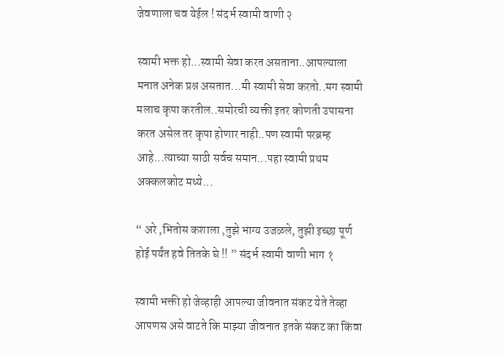जेवणाला चव येईल ! संदर्भ स्वामी वाणी २

स्वामी भक्त हो...स्वामी सेवा करत असताना..आपल्याला मनात अनेक प्रश्न असतात...मी स्वामी सेवा करतो..मग स्वामी मलाच कृपा करतील..समोरची व्यक्ती इतर कोणती उपासना करत असेल तर कृपा होणार नाही..पण स्वामी परब्रम्ह आहे...त्याच्या साठी सर्वच समान...पहा स्वामी प्रथम अक्कलकोट मध्ये...

“ अरे ,भितोस कशाला ,तुझे भाग्य उजळले, तुझी इच्छा पूर्ण होई पर्यंत हवे तितके घे !! ” संदर्भ स्वामी वाणी भाग १

स्वामी भक्ती हो जेव्हाही आपल्या जीवनात संकट येते तेव्हा आपणस असे वाटते कि माझ्या जीवनात इतके संकट का किंवा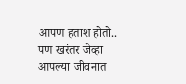आपण हताश होतो.. पण खरंतर जेव्हा आपल्या जीवनात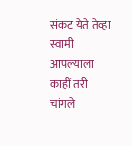संकट येते तेव्हा स्वामी आपल्याला काहीं तरी चांगले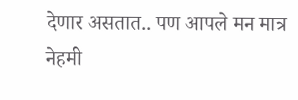देणार असतात.. पण आपले मन मात्र नेहमी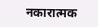नकारात्मक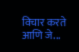विचार करते आणि जे...